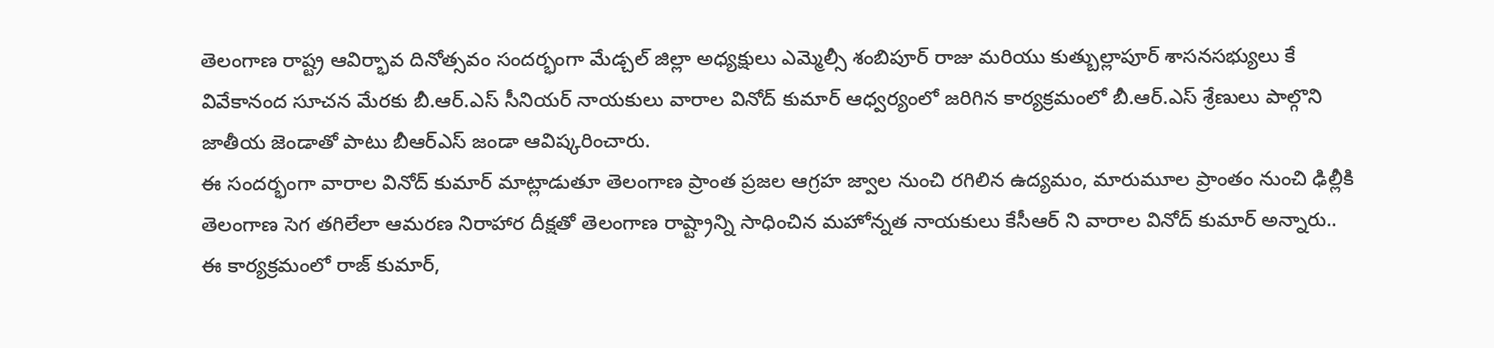తెలంగాణ రాష్ట్ర ఆవిర్భావ దినోత్సవం సందర్భంగా మేడ్చల్ జిల్లా అధ్యక్షులు ఎమ్మెల్సీ శంబిపూర్ రాజు మరియు కుత్బుల్లాపూర్ శాసనసభ్యులు కే వివేకానంద సూచన మేరకు బీ.ఆర్.ఎస్ సీనియర్ నాయకులు వారాల వినోద్ కుమార్ ఆధ్వర్యంలో జరిగిన కార్యక్రమంలో బీ.ఆర్.ఎస్ శ్రేణులు పాల్గొని జాతీయ జెండాతో పాటు బీఆర్ఎస్ జండా ఆవిష్కరించారు.
ఈ సందర్భంగా వారాల వినోద్ కుమార్ మాట్లాడుతూ తెలంగాణ ప్రాంత ప్రజల ఆగ్రహ జ్వాల నుంచి రగిలిన ఉద్యమం, మారుమూల ప్రాంతం నుంచి ఢిల్లీకి తెలంగాణ సెగ తగిలేలా ఆమరణ నిరాహార దీక్షతో తెలంగాణ రాష్ట్రాన్ని సాధించిన మహోన్నత నాయకులు కేసీఆర్ ని వారాల వినోద్ కుమార్ అన్నారు..
ఈ కార్యక్రమంలో రాజ్ కుమార్,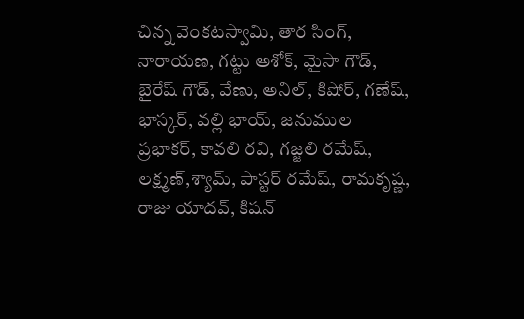చిన్న వెంకటస్వామి, తార సింగ్, నారాయణ, గట్టు అశోక్, మైసా గౌడ్, బైరేష్ గౌడ్, వేణు, అనిల్, కిషోర్, గణేష్, భాస్కర్, వల్లి భాయ్, జనుముల ప్రభాకర్, కావలి రవి, గజ్జలి రమేష్, లక్ష్మణ్,శ్యామ్, పాస్టర్ రమేష్, రామకృష్ణ, రాజు యాదవ్, కిషన్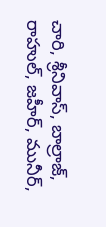చారి, శ్రీనివాస్, బాల్రాజ్, రాహుల్, జహీర్, మునీర్,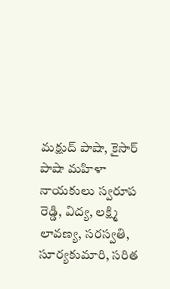మక్షుద్ పాషా, కైసార్ పాషా మహిళా నాయకులు స్వరూప రెడ్డి, విద్య, లక్ష్మి లావణ్య, సరస్వతి, సూర్యకుమారి, సరిత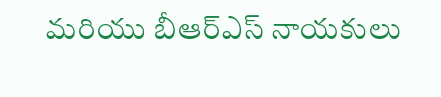మరియు బీఆర్ఎస్ నాయకులు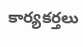కార్యకర్తలు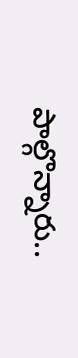పాల్గొన్నారు..